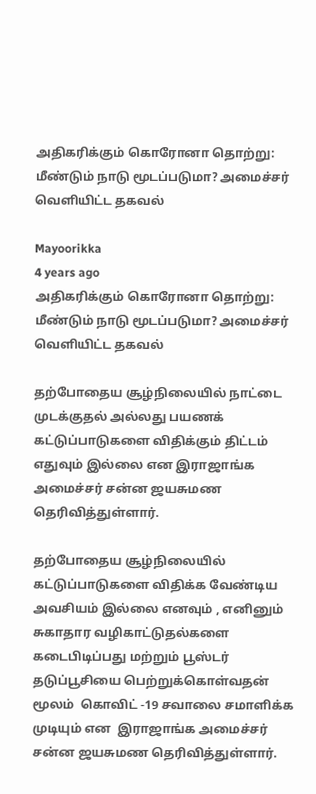அதிகரிக்கும் கொரோனா தொற்று: மீண்டும் நாடு மூடப்படுமா? அமைச்சர் வெளியிட்ட தகவல்

Mayoorikka
4 years ago
அதிகரிக்கும் கொரோனா தொற்று: மீண்டும் நாடு மூடப்படுமா? அமைச்சர் வெளியிட்ட தகவல்

தற்போதைய சூழ்நிலையில் நாட்டை முடக்குதல் அல்லது பயணக் கட்டுப்பாடுகளை விதிக்கும் திட்டம் எதுவும் இல்லை என இராஜாங்க அமைச்சர் சன்ன ஜயசுமண தெரிவித்துள்ளார்.

தற்போதைய சூழ்நிலையில் கட்டுப்பாடுகளை விதிக்க வேண்டிய அவசியம் இல்லை எனவும் , எனினும் சுகாதார வழிகாட்டுதல்களை கடைபிடிப்பது மற்றும் பூஸ்டர் தடுப்பூசியை பெற்றுக்கொள்வதன் மூலம்  கொவிட் -19 சவாலை சமாளிக்க முடியும் என  இராஜாங்க அமைச்சர்  சன்ன ஜயசுமண தெரிவித்துள்ளார்.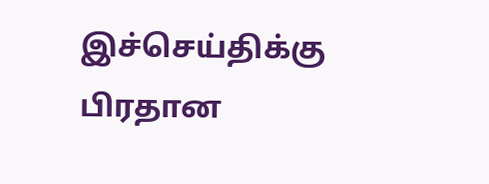இச்செய்திக்கு பிரதான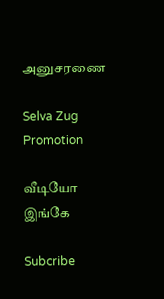அனுசரணை

Selva Zug Promotion

வீடியோ இங்கே

Subcribe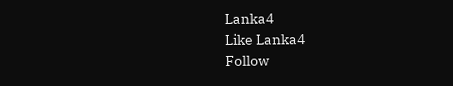Lanka4
Like Lanka4
Follow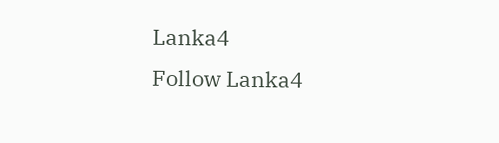Lanka4
Follow Lanka4